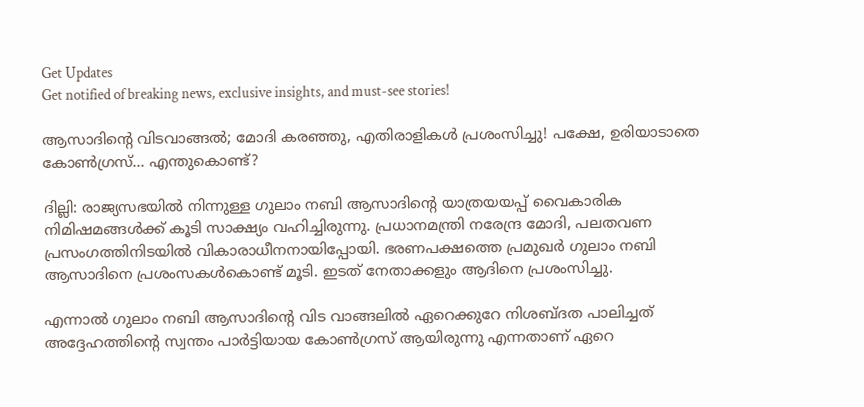Get Updates
Get notified of breaking news, exclusive insights, and must-see stories!

ആസാദിന്റെ വിടവാങ്ങല്‍; മോദി കരഞ്ഞു, എതിരാളികള്‍ പ്രശംസിച്ചു! പക്ഷേ, ഉരിയാടാതെ കോണ്‍ഗ്രസ്... എന്തുകൊണ്ട്?

ദില്ലി: രാജ്യസഭയില്‍ നിന്നുള്ള ഗുലാം നബി ആസാദിന്റെ യാത്രയയപ്പ് വൈകാരിക നിമിഷമങ്ങള്‍ക്ക് കൂടി സാക്ഷ്യം വഹിച്ചിരുന്നു. പ്രധാനമന്ത്രി നരേന്ദ്ര മോദി, പലതവണ പ്രസംഗത്തിനിടയില്‍ വികാരാധീനനായിപ്പോയി. ഭരണപക്ഷത്തെ പ്രമുഖര്‍ ഗുലാം നബി ആസാദിനെ പ്രശംസകള്‍കൊണ്ട് മൂടി. ഇടത് നേതാക്കളും ആദിനെ പ്രശംസിച്ചു.

എന്നാല്‍ ഗുലാം നബി ആസാദിന്റെ വിട വാങ്ങലില്‍ ഏറെക്കുറേ നിശബ്ദത പാലിച്ചത് അദ്ദേഹത്തിന്റെ സ്വന്തം പാര്‍ട്ടിയായ കോണ്‍ഗ്രസ് ആയിരുന്നു എന്നതാണ് ഏറെ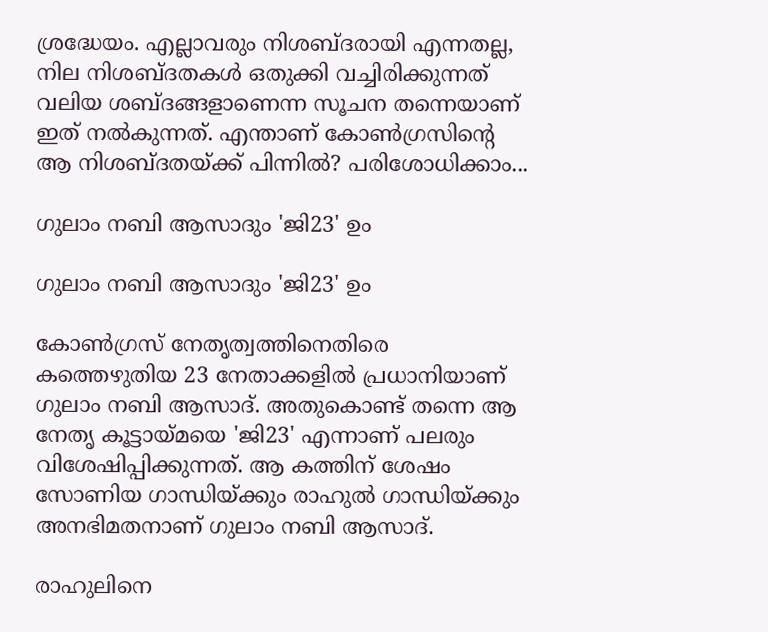ശ്രദ്ധേയം. എല്ലാവരും നിശബ്ദരായി എന്നതല്ല, നില നിശബ്ദതകള്‍ ഒതുക്കി വച്ചിരിക്കുന്നത് വലിയ ശബ്ദങ്ങളാണെന്ന സൂചന തന്നെയാണ് ഇത് നല്‍കുന്നത്. എന്താണ് കോണ്‍ഗ്രസിന്റെ ആ നിശബ്ദതയ്ക്ക് പിന്നില്‍? പരിശോധിക്കാം...

ഗുലാം നബി ആസാദും 'ജി23' ഉം

ഗുലാം നബി ആസാദും 'ജി23' ഉം

കോണ്‍ഗ്രസ് നേതൃത്വത്തിനെതിരെ കത്തെഴുതിയ 23 നേതാക്കളില്‍ പ്രധാനിയാണ് ഗുലാം നബി ആസാദ്. അതുകൊണ്ട് തന്നെ ആ നേതൃ കൂട്ടായ്മയെ 'ജി23' എന്നാണ് പലരും വിശേഷിപ്പിക്കുന്നത്. ആ കത്തിന് ശേഷം സോണിയ ഗാന്ധിയ്ക്കും രാഹുല്‍ ഗാന്ധിയ്ക്കും അനഭിമതനാണ് ഗുലാം നബി ആസാദ്.

രാഹുലിനെ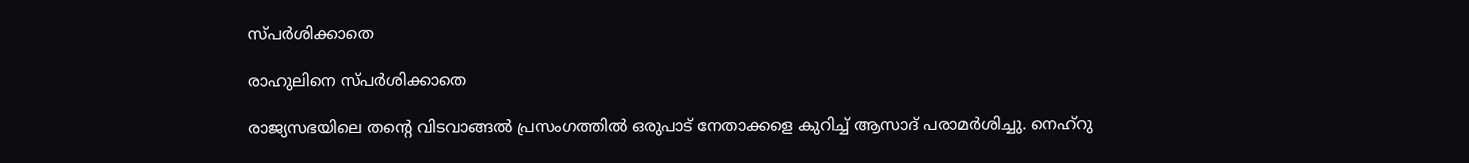സ്പര്‍ശിക്കാതെ

രാഹുലിനെ സ്പര്‍ശിക്കാതെ

രാജ്യസഭയിലെ തന്റെ വിടവാങ്ങല്‍ പ്രസംഗത്തില്‍ ഒരുപാട് നേതാക്കളെ കുറിച്ച് ആസാദ് പരാമര്‍ശിച്ചു. നെഹ്‌റു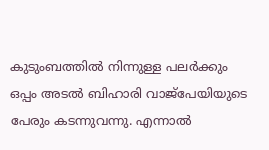കുടുംബത്തില്‍ നിന്നുള്ള പലര്‍ക്കും ഒപ്പം അടല്‍ ബിഹാരി വാജ്‌പേയിയുടെ പേരും കടന്നുവന്നു. എന്നാല്‍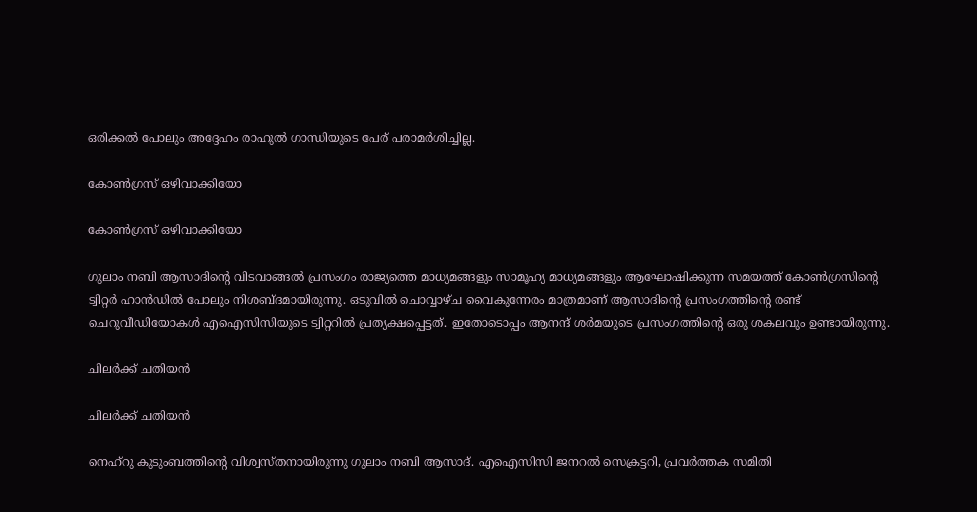ഒരിക്കല്‍ പോലും അദ്ദേഹം രാഹുല്‍ ഗാന്ധിയുടെ പേര് പരാമര്‍ശിച്ചില്ല.

കോണ്‍ഗ്രസ് ഒഴിവാക്കിയോ

കോണ്‍ഗ്രസ് ഒഴിവാക്കിയോ

ഗുലാം നബി ആസാദിന്റെ വിടവാങ്ങല്‍ പ്രസംഗം രാജ്യത്തെ മാധ്യമങ്ങളും സാമൂഹ്യ മാധ്യമങ്ങളും ആഘോഷിക്കുന്ന സമയത്ത് കോണ്‍ഗ്രസിന്റെ ട്വിറ്റര്‍ ഹാന്‍ഡില്‍ പോലും നിശബ്ദമായിരുന്നു. ഒടുവില്‍ ചൊവ്വാഴ്ച വൈകുന്നേരം മാത്രമാണ് ആസാദിന്റെ പ്രസംഗത്തിന്റെ രണ്ട് ചെറുവീഡിയോകള്‍ എഐസിസിയുടെ ട്വിറ്ററില്‍ പ്രത്യക്ഷപ്പെട്ടത്. ഇതോടൊപ്പം ആനന്ദ് ശര്‍മയുടെ പ്രസംഗത്തിന്റെ ഒരു ശകലവും ഉണ്ടായിരുന്നു.

ചിലർക്ക് ചതിയന്‍

ചിലർക്ക് ചതിയന്‍

നെഹ്‌റു കുടുംബത്തിന്റെ വിശ്വസ്തനായിരുന്നു ഗുലാം നബി ആസാദ്. എഐസിസി ജനറല്‍ സെക്രട്ടറി, പ്രവര്‍ത്തക സമിതി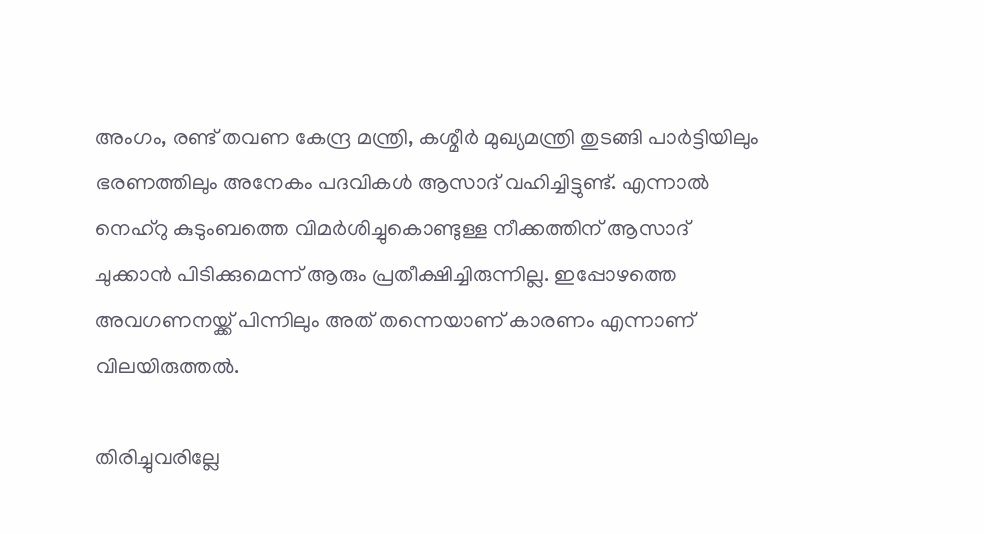അംഗം, രണ്ട് തവണ കേന്ദ്ര മന്ത്രി, കശ്മീര്‍ മുഖ്യമന്ത്രി തുടങ്ങി പാര്‍ട്ടിയിലും ഭരണത്തിലും അനേകം പദവികള്‍ ആസാദ് വഹിച്ചിട്ടുണ്ട്. എന്നാല്‍ നെഹ്‌റു കുടുംബത്തെ വിമര്‍ശിച്ചുകൊണ്ടുള്ള നീക്കത്തിന് ആസാദ് ചുക്കാന്‍ പിടിക്കുമെന്ന് ആരും പ്രതീക്ഷിച്ചിരുന്നില്ല. ഇപ്പോഴത്തെ അവഗണനയ്ക്ക് പിന്നിലും അത് തന്നെയാണ് കാരണം എന്നാണ് വിലയിരുത്തല്‍.

തിരിച്ചുവരില്ലേ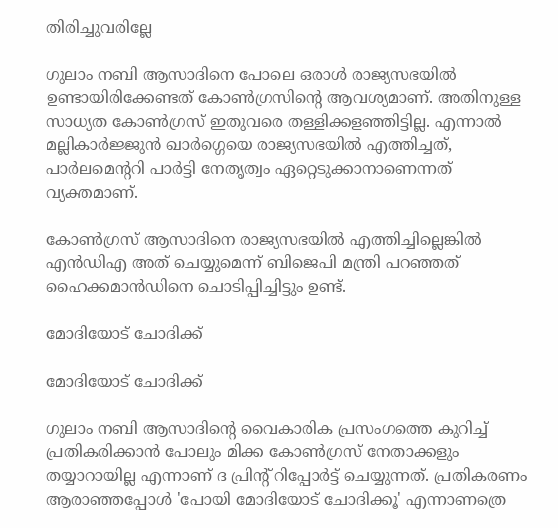തിരിച്ചുവരില്ലേ

ഗുലാം നബി ആസാദിനെ പോലെ ഒരാള്‍ രാജ്യസഭയില്‍ ഉണ്ടായിരിക്കേണ്ടത് കോണ്‍ഗ്രസിന്റെ ആവശ്യമാണ്. അതിനുള്ള സാധ്യത കോണ്‍ഗ്രസ് ഇതുവരെ തള്ളിക്കളഞ്ഞിട്ടില്ല. എന്നാല്‍ മല്ലികാര്‍ജ്ജുന്‍ ഖാര്‍ഗ്ഗെയെ രാജ്യസഭയില്‍ എത്തിച്ചത്, പാര്‍ലമെന്ററി പാര്‍ട്ടി നേതൃത്വം ഏറ്റെടുക്കാനാണെന്നത് വ്യക്തമാണ്.

കോണ്‍ഗ്രസ് ആസാദിനെ രാജ്യസഭയില്‍ എത്തിച്ചില്ലെങ്കില്‍ എന്‍ഡിഎ അത് ചെയ്യുമെന്ന് ബിജെപി മന്ത്രി പറഞ്ഞത് ഹൈക്കമാന്‍ഡിനെ ചൊടിപ്പിച്ചിട്ടും ഉണ്ട്.

മോദിയോട് ചോദിക്ക്

മോദിയോട് ചോദിക്ക്

ഗുലാം നബി ആസാദിന്റെ വൈകാരിക പ്രസംഗത്തെ കുറിച്ച് പ്രതികരിക്കാന്‍ പോലും മിക്ക കോണ്‍ഗ്രസ് നേതാക്കളും തയ്യാറായില്ല എന്നാണ് ദ പ്രിന്റ് റിപ്പോര്‍ട്ട് ചെയ്യുന്നത്. പ്രതികരണം ആരാഞ്ഞപ്പോള്‍ 'പോയി മോദിയോട് ചോദിക്കൂ' എന്നാണത്രെ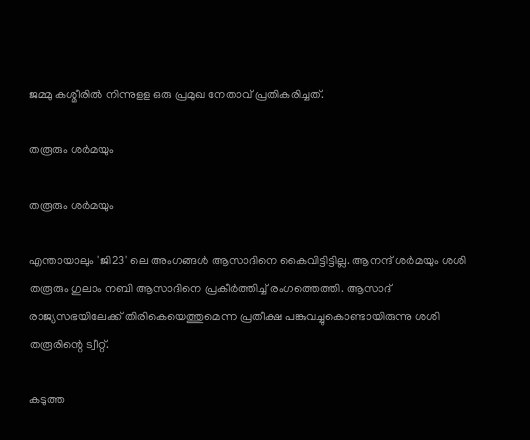ജമ്മു കശ്മീരില്‍ നിന്നുളള ഒരു പ്രമുഖ നേതാവ് പ്രതികരിച്ചത്.

തരൂരും ശര്‍മയും

തരൂരും ശര്‍മയും

എന്തായാലും 'ജി23' ലെ അംഗങ്ങള്‍ ആസാദിനെ കൈവിട്ടിട്ടില്ല. ആനന്ദ് ശര്‍മയും ശശി തരൂരും ഗുലാം നബി ആസാദിനെ പ്രകീര്‍ത്തിച്ച് രംഗത്തെത്തി. ആസാദ് രാജ്യസഭയിലേക്ക് തിരികെയെത്തുമെന്ന പ്രതീക്ഷ പങ്കുവച്ചുകൊണ്ടായിരുന്നു ശശി തരൂരിന്റെ ട്വീറ്റ്.

കടുത്ത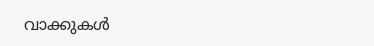വാക്കുകള്‍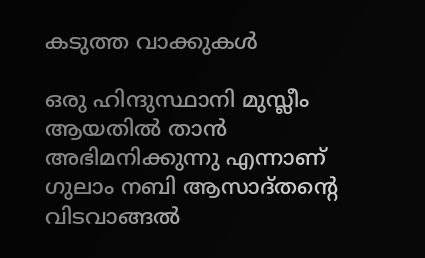കടുത്ത വാക്കുകള്‍

ഒരു ഹിന്ദുസ്ഥാനി മുസ്ലീം ആയതില്‍ താന്‍ അഭിമനിക്കുന്നു എന്നാണ് ഗുലാം നബി ആസാദ്തന്റെ വിടവാങ്ങല്‍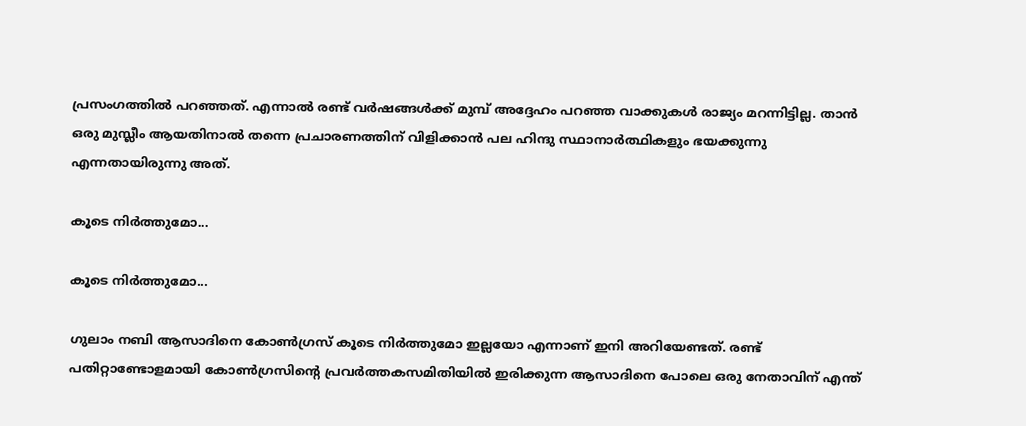പ്രസംഗത്തില്‍ പറഞ്ഞത്. എന്നാല്‍ രണ്ട് വര്‍ഷങ്ങള്‍ക്ക് മുമ്പ് അദ്ദേഹം പറഞ്ഞ വാക്കുകള്‍ രാജ്യം മറന്നിട്ടില്ല. താന്‍ ഒരു മുസ്ലീം ആയതിനാല്‍ തന്നെ പ്രചാരണത്തിന് വിളിക്കാന്‍ പല ഹിന്ദു സ്ഥാനാര്‍ത്ഥികളും ഭയക്കുന്നു എന്നതായിരുന്നു അത്.

കൂടെ നിര്‍ത്തുമോ...

കൂടെ നിര്‍ത്തുമോ...

ഗുലാം നബി ആസാദിനെ കോണ്‍ഗ്രസ് കൂടെ നിര്‍ത്തുമോ ഇല്ലയോ എന്നാണ് ഇനി അറിയേണ്ടത്. രണ്ട് പതിറ്റാണ്ടോളമായി കോണ്‍ഗ്രസിന്റെ പ്രവര്‍ത്തകസമിതിയില്‍ ഇരിക്കുന്ന ആസാദിനെ പോലെ ഒരു നേതാവിന് എന്ത്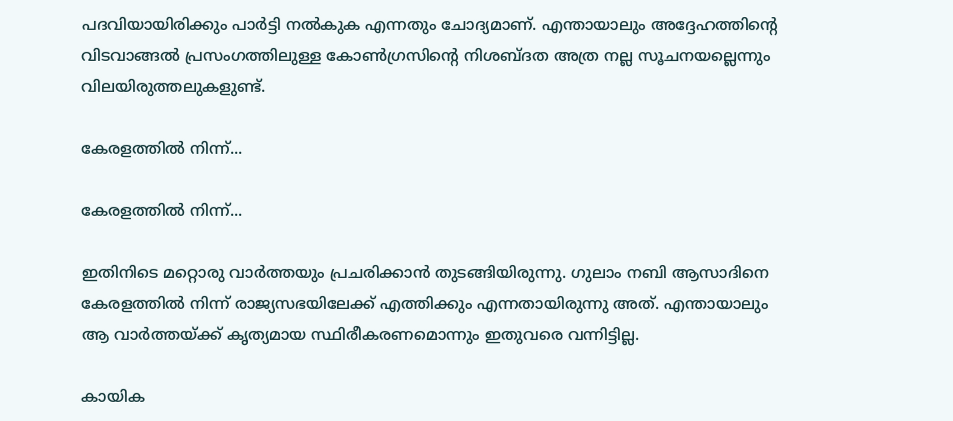പദവിയായിരിക്കും പാര്‍ട്ടി നല്‍കുക എന്നതും ചോദ്യമാണ്. എന്തായാലും അദ്ദേഹത്തിന്റെ വിടവാങ്ങല്‍ പ്രസംഗത്തിലുള്ള കോണ്‍ഗ്രസിന്റെ നിശബ്ദത അത്ര നല്ല സൂചനയല്ലെന്നും വിലയിരുത്തലുകളുണ്ട്.

കേരളത്തില്‍ നിന്ന്...

കേരളത്തില്‍ നിന്ന്...

ഇതിനിടെ മറ്റൊരു വാര്‍ത്തയും പ്രചരിക്കാന്‍ തുടങ്ങിയിരുന്നു. ഗുലാം നബി ആസാദിനെ കേരളത്തില്‍ നിന്ന് രാജ്യസഭയിലേക്ക് എത്തിക്കും എന്നതായിരുന്നു അത്. എന്തായാലും ആ വാര്‍ത്തയ്ക്ക് കൃത്യമായ സ്ഥിരീകരണമൊന്നും ഇതുവരെ വന്നിട്ടില്ല.

കായിക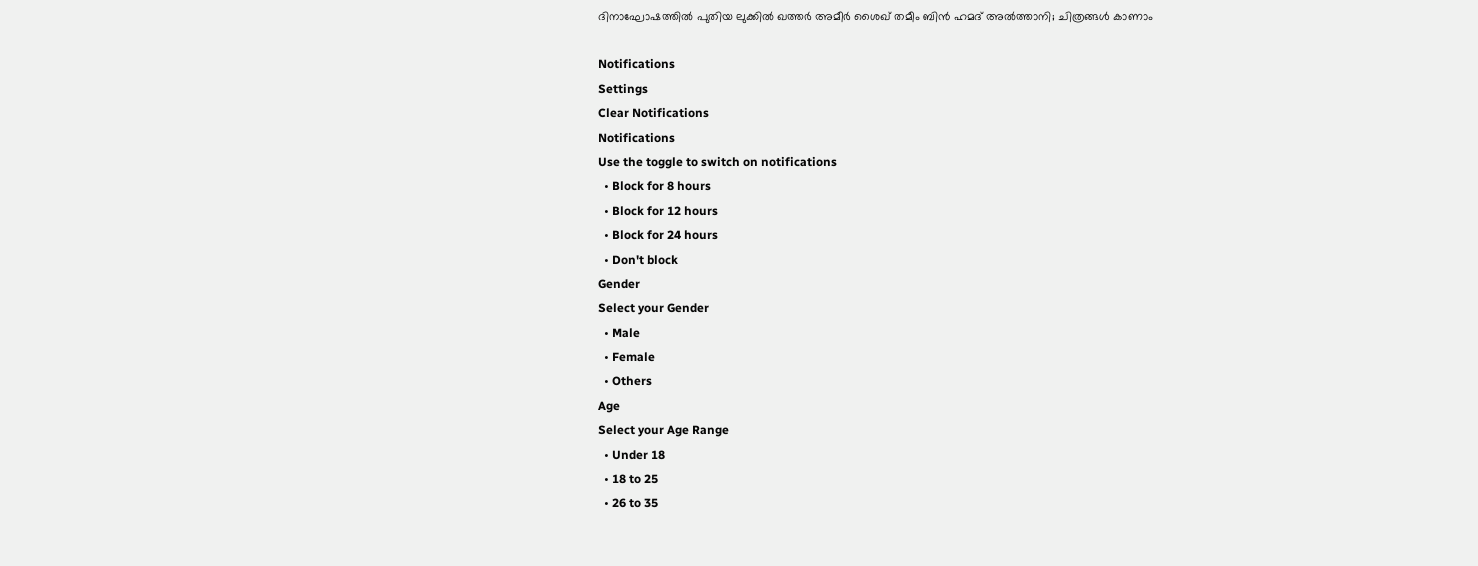ദിനാഘോഷത്തില്‍ പുതിയ ലുക്കില്‍ ഖത്തര്‍ അമീര്‍ ശൈഖ് തമീം ബിന്‍ ഹമദ് അല്‍ത്താനി; ചിത്രങ്ങള്‍ കാണാം

Notifications
Settings
Clear Notifications
Notifications
Use the toggle to switch on notifications
  • Block for 8 hours
  • Block for 12 hours
  • Block for 24 hours
  • Don't block
Gender
Select your Gender
  • Male
  • Female
  • Others
Age
Select your Age Range
  • Under 18
  • 18 to 25
  • 26 to 35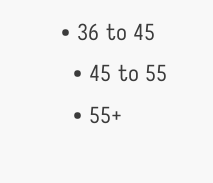• 36 to 45
  • 45 to 55
  • 55+